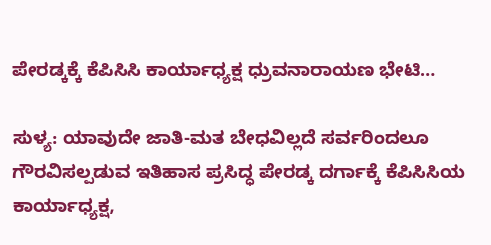ಪೇರಡ್ಕಕ್ಕೆ ಕೆಪಿಸಿಸಿ ಕಾರ್ಯಾಧ್ಯಕ್ಷ ಧ್ರುವನಾರಾಯಣ ಭೇಟಿ…

ಸುಳ್ಯ: ಯಾವುದೇ ಜಾತಿ-ಮತ ಬೇಧವಿಲ್ಲದೆ ಸರ್ವರಿಂದಲೂ ಗೌರವಿಸಲ್ಪಡುವ ಇತಿಹಾಸ ಪ್ರಸಿದ್ಧ ಪೇರಡ್ಕ ದರ್ಗಾಕ್ಕೆ ಕೆಪಿಸಿಸಿಯ ಕಾರ್ಯಾಧ್ಯಕ್ಷ,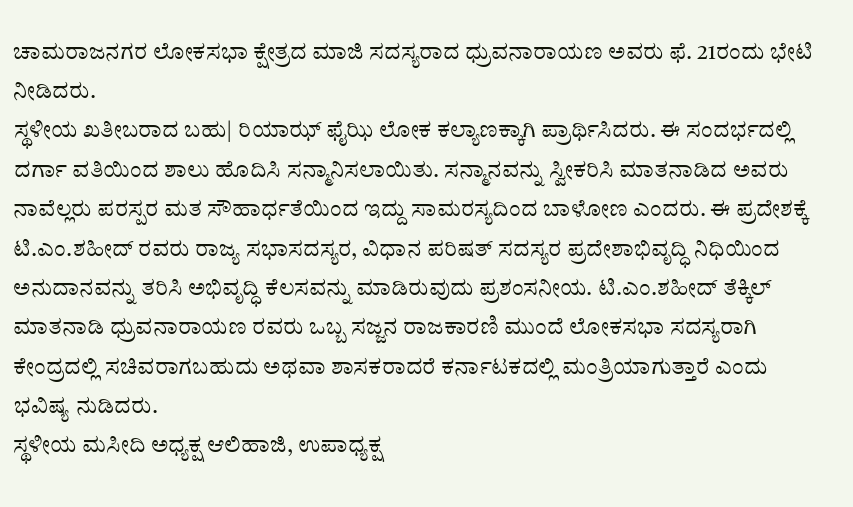ಚಾಮರಾಜನಗರ ಲೋಕಸಭಾ ಕ್ಷೇತ್ರದ ಮಾಜಿ ಸದಸ್ಯರಾದ ಧ್ರುವನಾರಾಯಣ ಅವರು ಫೆ. 21ರಂದು ಭೇಟಿ ನೀಡಿದರು.
ಸ್ಥಳೀಯ ಖತೀಬರಾದ ಬಹು| ರಿಯಾಝ್ ಫೈಝಿ ಲೋಕ ಕಲ್ಯಾಣಕ್ಕಾಗಿ ಪ್ರಾರ್ಥಿಸಿದರು. ಈ ಸಂದರ್ಭದಲ್ಲಿ ದರ್ಗಾ ವತಿಯಿಂದ ಶಾಲು ಹೊದಿಸಿ ಸನ್ಮಾನಿಸಲಾಯಿತು. ಸನ್ಮಾನವನ್ನು ಸ್ವೀಕರಿಸಿ ಮಾತನಾಡಿದ ಅವರು ನಾವೆಲ್ಲರು ಪರಸ್ಪರ ಮತ ಸೌಹಾರ್ಧತೆಯಿಂದ ಇದ್ದು ಸಾಮರಸ್ಯದಿಂದ ಬಾಳೋಣ ಎಂದರು. ಈ ಪ್ರದೇಶಕ್ಕೆ ಟಿ.ಎಂ.ಶಹೀದ್ ರವರು ರಾಜ್ಯ ಸಭಾಸದಸ್ಯರ, ವಿಧಾನ ಪರಿಷತ್ ಸದಸ್ಯರ ಪ್ರದೇಶಾಭಿವೃದ್ಧಿ ನಿಧಿಯಿಂದ ಅನುದಾನವನ್ನು ತರಿಸಿ ಅಭಿವೃದ್ಧಿ ಕೆಲಸವನ್ನು ಮಾಡಿರುವುದು ಪ್ರಶಂಸನೀಯ. ಟಿ.ಎಂ.ಶಹೀದ್ ತೆಕ್ಕಿಲ್ ಮಾತನಾಡಿ ಧ್ರುವನಾರಾಯಣ ರವರು ಒಬ್ಬ ಸಜ್ಜನ ರಾಜಕಾರಣಿ ಮುಂದೆ ಲೋಕಸಭಾ ಸದಸ್ಯರಾಗಿ ಕೇಂದ್ರದಲ್ಲಿ ಸಚಿವರಾಗಬಹುದು ಅಥವಾ ಶಾಸಕರಾದರೆ ಕರ್ನಾಟಕದಲ್ಲಿ ಮಂತ್ರಿಯಾಗುತ್ತಾರೆ ಎಂದು ಭವಿಷ್ಯ ನುಡಿದರು.
ಸ್ಥಳೀಯ ಮಸೀದಿ ಅಧ್ಯಕ್ಷ ಆಲಿಹಾಜಿ, ಉಪಾಧ್ಯಕ್ಷ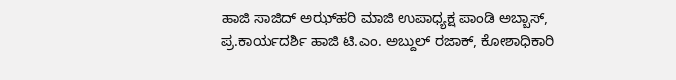ಹಾಜಿ ಸಾಜಿದ್ ಅಝ್‌ಹರಿ ಮಾಜಿ ಉಪಾಧ್ಯಕ್ಷ ಪಾಂಡಿ ಅಬ್ಬಾಸ್, ಪ್ರ.ಕಾರ್ಯದರ್ಶಿ ಹಾಜಿ ಟಿ.ಎಂ. ಅಬ್ದುಲ್ ರಜಾಕ್, ಕೋಶಾಧಿಕಾರಿ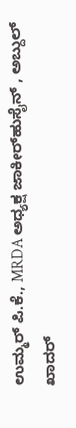ಉಮ್ಮರ್ ಪಿ.ಕೆ., MRDA ಅಧ್ಯಕ್ಷ ಜಾಕೀರ್‌ಹುಸೈನ್ , ಅಬ್ದುಲ್ ಖಾದರ್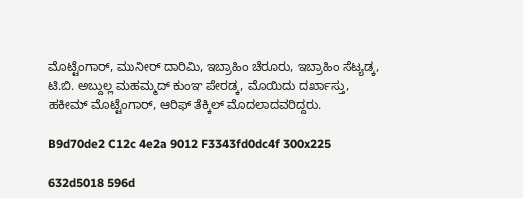ಮೊಟ್ಟೆಂಗಾರ್, ಮುನೀರ್ ದಾರಿಮಿ, ಇಬ್ರಾಹಿಂ ಚೆರೂರು, ಇಬ್ರಾಹಿಂ ಸೆಟ್ಯಡ್ಕ, ಟಿ.ಬಿ. ಅಬ್ದುಲ್ಲ ಮಹಮ್ಮದ್ ಕುಂಞ ಪೇರಡ್ಕ, ಮೊಯಿದು ದರ್ಖಾಸ್ತು, ಹಕೀಮ್ ಮೊಟ್ಟೆಂಗಾರ್, ಆರಿಫ್ ತೆಕ್ಕಿಲ್ ಮೊದಲಾದವರಿದ್ದರು.

B9d70de2 C12c 4e2a 9012 F3343fd0dc4f 300x225

632d5018 596d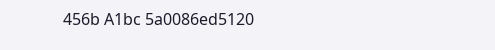456b A1bc 5a0086ed5120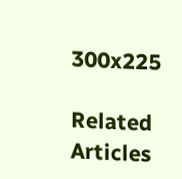300x225

Related Articles